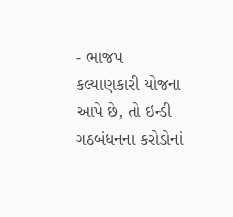- ભાજપ કલ્યાણકારી યોજના આપે છે, તો ઇન્ડી ગઠબંધનના કરોડોનાં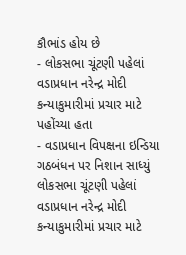કૌભાંડ હોય છે
- લોકસભા ચૂંટણી પહેલાં વડાપ્રધાન નરેન્દ્ર મોદી કન્યાકુમારીમાં પ્રચાર માટે પહોંચ્યા હતા
- વડાપ્રધાન વિપક્ષના ઇન્ડિયા ગઠબંધન પર નિશાન સાધ્યું
લોકસભા ચૂંટણી પહેલાં વડાપ્રધાન નરેન્દ્ર મોદી કન્યાકુમારીમાં પ્રચાર માટે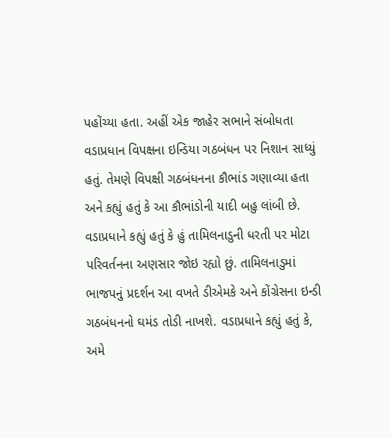પહોંચ્યા હતા. અહીં એક જાહેર સભાને સંબોધતા વડાપ્રધાન વિપક્ષના ઇન્ડિયા ગઠબંધન પર નિશાન સાધ્યું હતું. તેમણે વિપક્ષી ગઠબંધનના કૌભાંડ ગણાવ્યા હતા અને કહ્યું હતું કે આ કૌભાંડોની યાદી બહુ લાંબી છે. વડાપ્રધાને કહ્યું હતું કે હું તામિલનાડુની ધરતી પર મોટા પરિવર્તનના અણસાર જોઇ રહ્યો છું. તામિલનાડુમાં ભાજપનું પ્રદર્શન આ વખતે ડીએમકે અને કોંગ્રેસના ઇન્ડી ગઠબંધનનો ઘમંડ તોડી નાખશે. વડાપ્રધાને કહ્યું હતું કે, અમે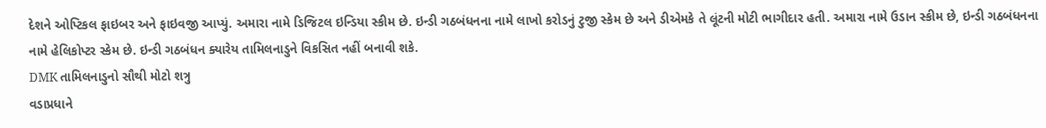દેશને ઓપ્ટિકલ ફાઇબર અને ફાઇવજી આપ્યું. અમારા નામે ડિજિટલ ઇન્ડિયા સ્કીમ છે. ઇન્ડી ગઠબંધનના નામે લાખો કરોડનું ટુજી સ્કેમ છે અને ડીએમકે તે લૂંટની મોટી ભાગીદાર હતી. અમારા નામે ઉડાન સ્કીમ છે, ઇન્ડી ગઠબંધનના નામે હેલિકોપ્ટર સ્કેમ છે. ઇન્ડી ગઠબંધન ક્યારેય તામિલનાડુને વિકસિત નહીં બનાવી શકે.
DMK તામિલનાડુનો સૌથી મોટો શત્રુ
વડાપ્રધાને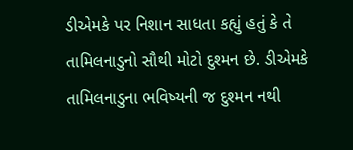ડીએમકે પર નિશાન સાધતા કહ્યું હતું કે તે તામિલનાડુનો સૌથી મોટો દુશ્મન છે. ડીએમકે તામિલનાડુના ભવિષ્યની જ દુશ્મન નથી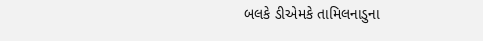બલકે ડીએમકે તામિલનાડુના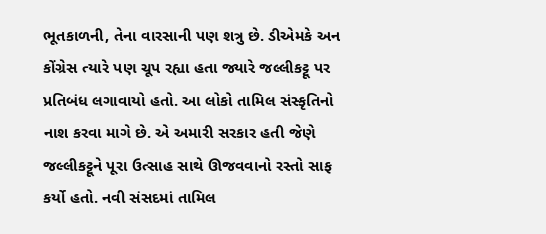ભૂતકાળની, તેના વારસાની પણ શત્રુ છે. ડીએમકે અન કોંગ્રેસ ત્યારે પણ ચૂપ રહ્યા હતા જ્યારે જલ્લીકટ્ટૂ પર પ્રતિબંધ લગાવાયો હતો. આ લોકો તામિલ સંસ્કૃતિનો નાશ કરવા માગે છે. એ અમારી સરકાર હતી જેણે જલ્લીકટ્ટૂને પૂરા ઉત્સાહ સાથે ઊજવવાનો રસ્તો સાફ કર્યો હતો. નવી સંસદમાં તામિલ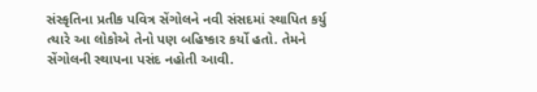સંસ્કૃતિના પ્રતીક પવિત્ર સેંગોલને નવી સંસદમાં સ્થાપિત કર્યુ ત્યારે આ લોકોએ તેનો પણ બહિષ્કાર કર્યો હતો. તેમને સેંગોલની સ્થાપના પસંદ નહોતી આવી.